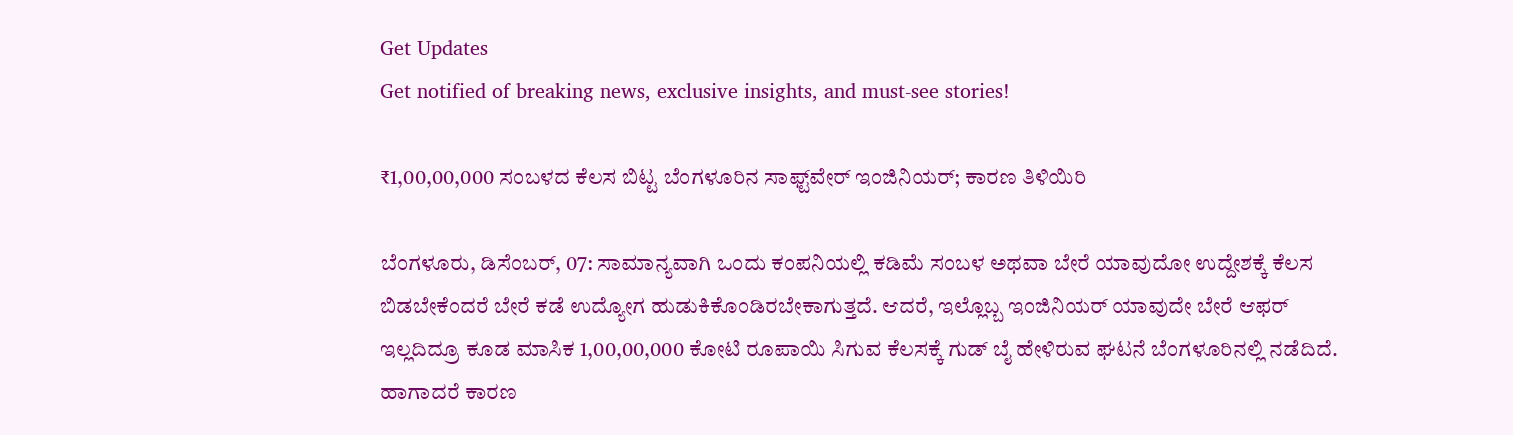Get Updates
Get notified of breaking news, exclusive insights, and must-see stories!

₹1,00,00,000 ಸಂಬಳದ ಕೆಲಸ ಬಿಟ್ಟ ಬೆಂಗಳೂರಿನ ಸಾಫ್ಟ್‌ವೇರ್‌ ಇಂಜಿನಿಯರ್; ಕಾರಣ ತಿಳಿಯಿರಿ

ಬೆಂಗಳೂರು, ಡಿಸೆಂಬರ್, 07: ಸಾಮಾನ್ಯವಾಗಿ ಒಂದು ಕಂಪನಿಯಲ್ಲಿ ಕಡಿಮೆ ಸಂಬಳ ಅಥವಾ ಬೇರೆ ಯಾವುದೋ ಉದ್ದೇಶಕ್ಕೆ ಕೆಲಸ ಬಿಡಬೇಕೆಂದರೆ ಬೇರೆ ಕಡೆ ಉದ್ಯೋಗ ಹುಡುಕಿಕೊಂಡಿರಬೇಕಾಗುತ್ತದೆ. ಆದರೆ, ಇಲ್ಲೊಬ್ಬ ಇಂಜಿನಿಯರ್‌ ಯಾವುದೇ ಬೇರೆ ಆಫರ್‌ ಇಲ್ಲದಿದ್ರೂ ಕೂಡ ಮಾಸಿಕ 1,00,00,000 ಕೋಟಿ ರೂಪಾಯಿ ಸಿಗುವ ಕೆಲಸಕ್ಕೆ ಗುಡ್‌ ಬೈ ಹೇಳಿರುವ ಘಟನೆ ಬೆಂಗಳೂರಿನಲ್ಲಿ ನಡೆದಿದೆ. ಹಾಗಾದರೆ ಕಾರಣ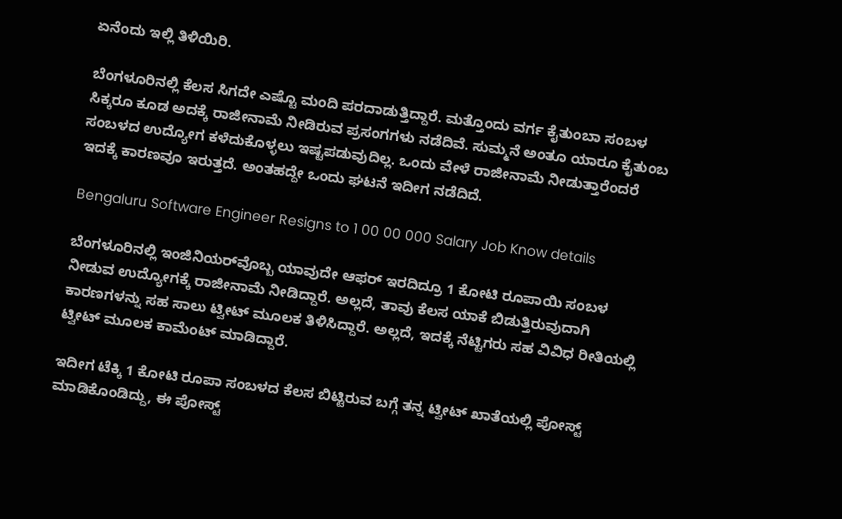ಏನೆಂದು ಇಲ್ಲಿ ತಿಳಿಯಿರಿ.

ಬೆಂಗಳೂರಿನಲ್ಲಿ ಕೆಲಸ ಸಿಗದೇ ಎಷ್ಟೊ ಮಂದಿ ಪರದಾಡುತ್ತಿದ್ದಾರೆ. ಮತ್ತೊಂದು ವರ್ಗ ಕೈತುಂಬಾ ಸಂಬಳ ಸಿಕ್ಕರೂ ಕೂಡ ಅದಕ್ಕೆ ರಾಜೀನಾಮೆ ನೀಡಿರುವ ಪ್ರಸಂಗಗಳು ನಡೆದಿವೆ. ಸುಮ್ಮನೆ ಅಂತೂ ಯಾರೂ ಕೈತುಂಬ ಸಂಬಳದ ಉದ್ಯೋಗ ಕಳೆದುಕೊಳ್ಳಲು ಇಷ್ಟಪಡುವುದಿಲ್ಲ. ಒಂದು ವೇಳೆ ರಾಜೀನಾಮೆ ನೀಡುತ್ತಾರೆಂದರೆ ಇದಕ್ಕೆ ಕಾರಣವೂ ಇರುತ್ತದೆ. ಅಂತಹದ್ದೇ ಒಂದು ಘಟನೆ ಇದೀಗ ನಡೆದಿದೆ.

Bengaluru Software Engineer Resigns to 1 00 00 000 Salary Job Know details

ಬೆಂಗಳೂರಿನಲ್ಲಿ ಇಂಜಿನಿಯರ್‌ವೊಬ್ಬ ಯಾವುದೇ ಆಫರ್ ಇರದಿದ್ರೂ 1 ಕೋಟಿ ರೂಪಾಯಿ ಸಂಬಳ ನೀಡುವ ಉದ್ಯೋಗಕ್ಕೆ ರಾಜೀನಾಮೆ ನೀಡಿದ್ದಾರೆ. ಅಲ್ಲದೆ, ತಾವು ಕೆಲಸ ಯಾಕೆ ಬಿಡುತ್ತಿರುವುದಾಗಿ ಕಾರಣಗಳನ್ನು ಸಹ ಸಾಲು ಟ್ವೀಟ್‌ ಮೂಲಕ ತಿಳಿಸಿದ್ದಾರೆ. ಅಲ್ಲದೆ, ಇದಕ್ಕೆ ನೆಟ್ಟಿಗರು ಸಹ ವಿವಿಧ ರೀತಿಯಲ್ಲಿ ಟ್ವೀಟ್‌ ಮೂಲಕ ಕಾಮೆಂಟ್‌ ಮಾಡಿದ್ದಾರೆ.

ಇದೀಗ ಟೆಕ್ಕಿ 1 ಕೋಟಿ ರೂಪಾ ಸಂಬಳದ ಕೆಲಸ ಬಿಟ್ಟಿರುವ ಬಗ್ಗೆ ತನ್ನ ಟ್ವೀಟ್‌ ಖಾತೆಯಲ್ಲಿ ಪೋಸ್ಟ್ ಮಾಡಿಕೊಂಡಿದ್ದು, ಈ ಪೋಸ್ಟ್‌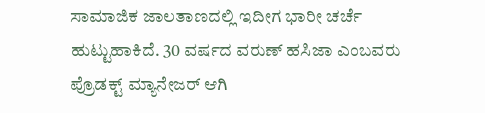ಸಾಮಾಜಿಕ ಜಾಲತಾಣದಲ್ಲಿ ಇದೀಗ ಭಾರೀ ಚರ್ಚೆ ಹುಟ್ಟುಹಾಕಿದೆ. 30 ವರ್ಷದ ವರುಣ್ ಹಸಿಜಾ ಎಂಬವರು ಪ್ರೊಡಕ್ಟ್ ಮ್ಯಾನೇಜರ್ ಆಗಿ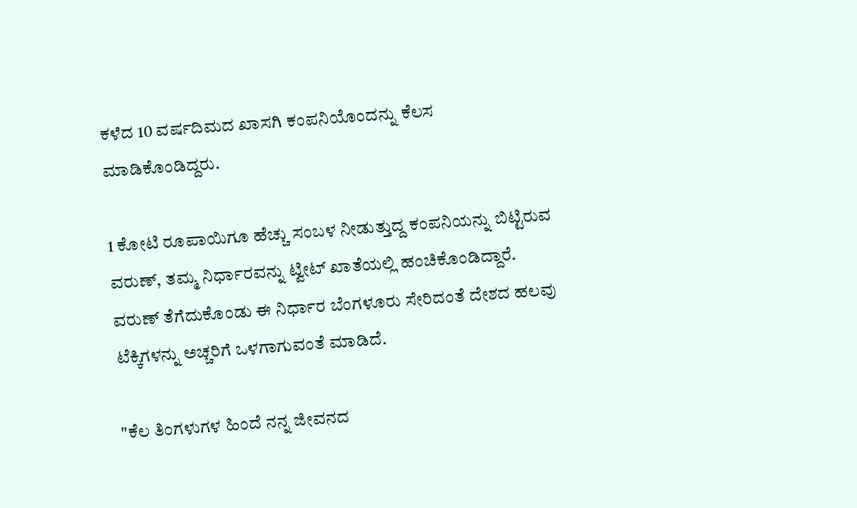ಕಳೆದ 10 ವರ್ಷದಿಮದ ಖಾಸಗಿ ಕಂಪನಿಯೊಂದನ್ನು ಕೆಲಸ ಮಾಡಿಕೊಂಡಿದ್ದರು.

1 ಕೋಟಿ ರೂಪಾಯಿಗೂ ಹೆಚ್ಚು ಸಂಬಳ ನೀಡುತ್ತುದ್ದ ಕಂಪನಿಯನ್ನು ಬಿಟ್ಟಿರುವ ವರುಣ್, ತಮ್ಮ ನಿರ್ಧಾರವನ್ನು ಟ್ವೀಟ್‌ ಖಾತೆಯಲ್ಲಿ ಹಂಚಿಕೊಂಡಿದ್ದಾರೆ. ವರುಣ್ ತೆಗೆದುಕೊಂಡು ಈ ನಿರ್ಧಾರ ಬೆಂಗಳೂರು ಸೇರಿದಂತೆ ದೇಶದ ಹಲವು ಟೆಕ್ಕಿಗಳನ್ನು ಅಚ್ಚರಿಗೆ ಒಳಗಾಗುವಂತೆ ಮಾಡಿದೆ.

"ಕೆಲ ತಿಂಗಳುಗಳ ಹಿಂದೆ ನನ್ನ ಜೀವನದ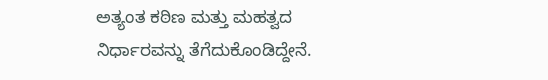ಅತ್ಯಂತ ಕಠಿಣ ಮತ್ತು ಮಹತ್ವದ ನಿರ್ಧಾರವನ್ನು ತೆಗೆದುಕೊಂಡಿದ್ದೇನೆ.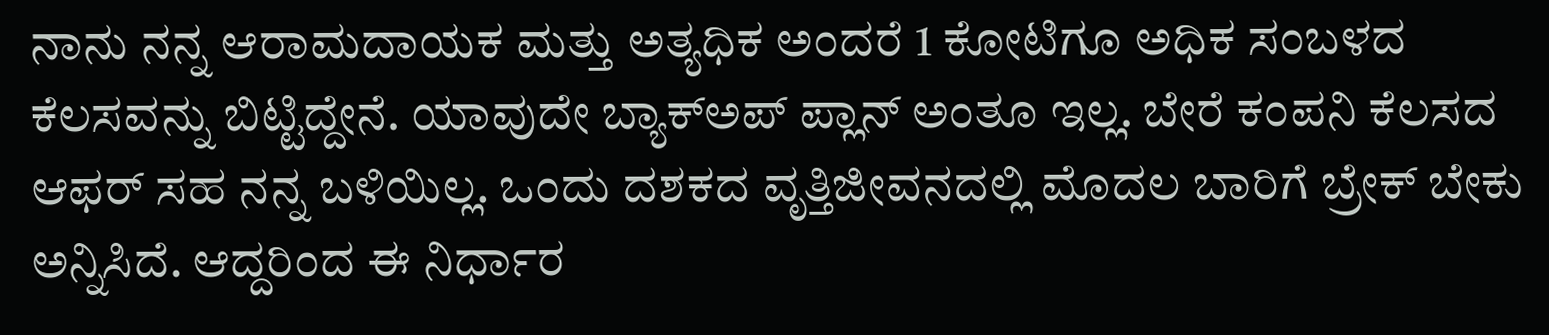ನಾನು ನನ್ನ ಆರಾಮದಾಯಕ ಮತ್ತು ಅತ್ಯಧಿಕ ಅಂದರೆ 1 ಕೋಟಿಗೂ ಅಧಿಕ ಸಂಬಳದ ಕೆಲಸವನ್ನು ಬಿಟ್ಟಿದ್ದೇನೆ. ಯಾವುದೇ ಬ್ಯಾಕ್‌ಅಪ್ ಪ್ಲಾನ್ ಅಂತೂ ಇಲ್ಲ. ಬೇರೆ ಕಂಪನಿ ಕೆಲಸದ ಆಫರ್ ಸಹ ನನ್ನ ಬಳಿಯಿಲ್ಲ. ಒಂದು ದಶಕದ ವೃತ್ತಿಜೀವನದಲ್ಲಿ ಮೊದಲ ಬಾರಿಗೆ ಬ್ರೇಕ್ ಬೇಕು ಅನ್ನಿಸಿದೆ. ಆದ್ದರಿಂದ ಈ ನಿರ್ಧಾರ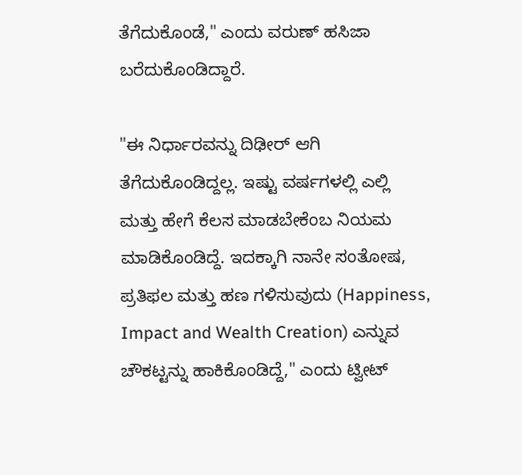ತೆಗೆದುಕೊಂಡೆ," ಎಂದು ವರುಣ್ ಹಸಿಜಾ ಬರೆದುಕೊಂಡಿದ್ದಾರೆ.

"ಈ ನಿರ್ಧಾರವನ್ನು ದಿಢೀರ್ ಆಗಿ ತೆಗೆದುಕೊಂಡಿದ್ದಲ್ಲ. ಇಷ್ಟು ವರ್ಷಗಳಲ್ಲಿ ಎಲ್ಲಿ ಮತ್ತು ಹೇಗೆ ಕೆಲಸ ಮಾಡಬೇಕೆಂಬ ನಿಯಮ ಮಾಡಿಕೊಂಡಿದ್ದೆ. ಇದಕ್ಕಾಗಿ ನಾನೇ ಸಂತೋಷ, ಪ್ರತಿಫಲ ಮತ್ತು ಹಣ ಗಳಿಸುವುದು (Happiness, Impact and Wealth Creation) ಎನ್ನುವ ಚೌಕಟ್ಟನ್ನು ಹಾಕಿಕೊಂಡಿದ್ದೆ," ಎಂದು ಟ್ವೀಟ್‌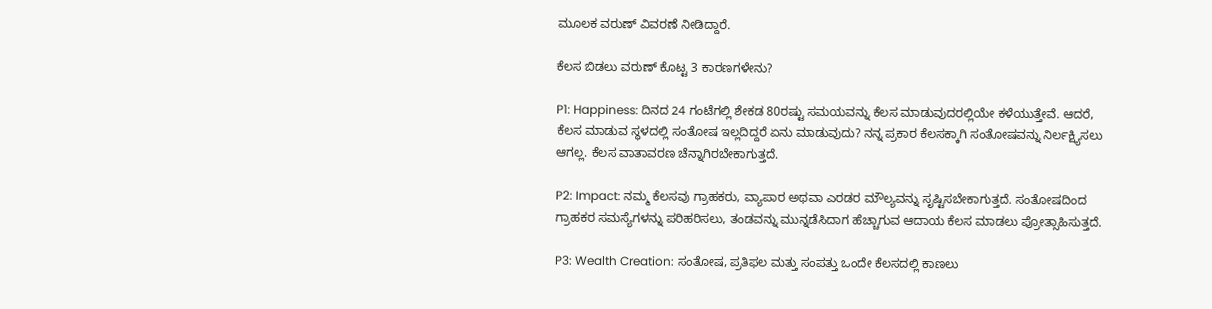ಮೂಲಕ ವರುಣ್ ವಿವರಣೆ ನೀಡಿದ್ದಾರೆ.

ಕೆಲಸ ಬಿಡಲು ವರುಣ್‌ ಕೊಟ್ಟ 3 ಕಾರಣಗಳೇನು?

P1: Happiness: ದಿನದ 24 ಗಂಟೆಗಲ್ಲಿ ಶೇಕಡ 80ರಷ್ಟು ಸಮಯವನ್ನು ಕೆಲಸ ಮಾಡುವುದರಲ್ಲಿಯೇ ಕಳೆಯುತ್ತೇವೆ. ಆದರೆ, ಕೆಲಸ ಮಾಡುವ ಸ್ಥಳದಲ್ಲಿ ಸಂತೋಷ ಇಲ್ಲದಿದ್ದರೆ ಏನು ಮಾಡುವುದು? ನನ್ನ ಪ್ರಕಾರ ಕೆಲಸಕ್ಕಾಗಿ ಸಂತೋಷವನ್ನು ನಿರ್ಲಕ್ಷ್ಯಿಸಲು ಆಗಲ್ಲ. ಕೆಲಸ ವಾತಾವರಣ ಚೆನ್ನಾಗಿರಬೇಕಾಗುತ್ತದೆ.

P2: Impact: ನಮ್ಮ ಕೆಲಸವು ಗ್ರಾಹಕರು, ವ್ಯಾಪಾರ ಅಥವಾ ಎರಡರ ಮೌಲ್ಯವನ್ನು ಸೃಷ್ಟಿಸಬೇಕಾಗುತ್ತದೆ. ಸಂತೋಷದಿಂದ ಗ್ರಾಹಕರ ಸಮಸ್ಯೆಗಳನ್ನು ಪರಿಹರಿಸಲು, ತಂಡವನ್ನು ಮುನ್ನಡೆಸಿದಾಗ ಹೆಚ್ಚಾಗುವ ಆದಾಯ ಕೆಲಸ ಮಾಡಲು ಪ್ರೋತ್ಸಾಹಿಸುತ್ತದೆ.

P3: Wealth Creation: ಸಂತೋಷ, ಪ್ರತಿಫಲ ಮತ್ತು ಸಂಪತ್ತು ಒಂದೇ ಕೆಲಸದಲ್ಲಿ ಕಾಣಲು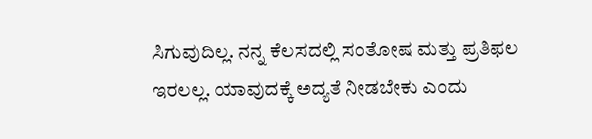ಸಿಗುವುದಿಲ್ಲ. ನನ್ನ ಕೆಲಸದಲ್ಲಿ ಸಂತೋಷ ಮತ್ತು ಪ್ರತಿಫಲ ಇರಲಲ್ಲ. ಯಾವುದಕ್ಕೆ ಅದ್ಯತೆ ನೀಡಬೇಕು ಎಂದು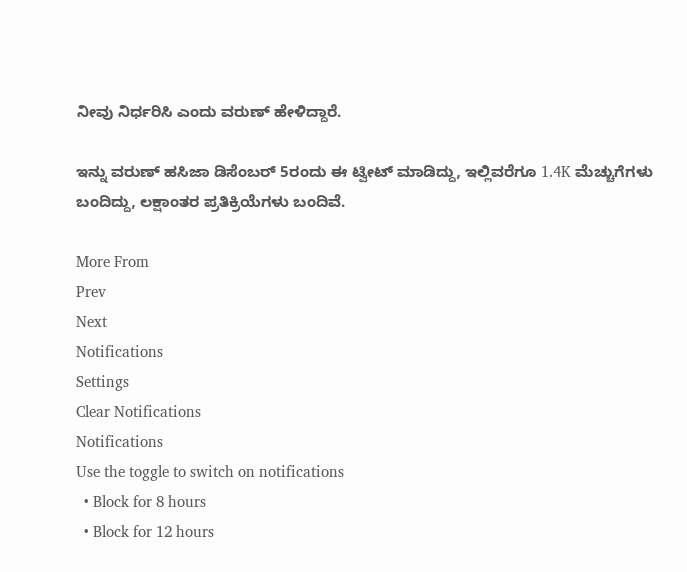ನೀವು ನಿರ್ಧರಿಸಿ ಎಂದು ವರುಣ್ ಹೇಳಿದ್ದಾರೆ.

ಇನ್ನು ವರುಣ್ ಹಸಿಜಾ ಡಿಸೆಂಬರ್ 5ರಂದು ಈ ಟ್ವೀಟ್‌ ಮಾಡಿದ್ದು, ಇಲ್ಲಿವರೆಗೂ 1.4K ಮೆಚ್ಚುಗೆಗಳು ಬಂದಿದ್ದು, ಲಕ್ಷಾಂತರ ಪ್ರತಿಕ್ರಿಯೆಗಳು ಬಂದಿವೆ.

More From
Prev
Next
Notifications
Settings
Clear Notifications
Notifications
Use the toggle to switch on notifications
  • Block for 8 hours
  • Block for 12 hours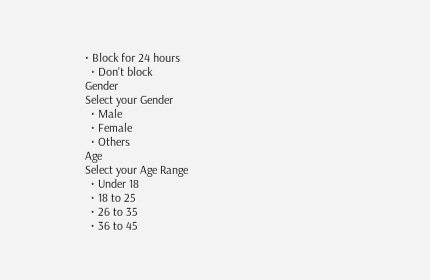• Block for 24 hours
  • Don't block
Gender
Select your Gender
  • Male
  • Female
  • Others
Age
Select your Age Range
  • Under 18
  • 18 to 25
  • 26 to 35
  • 36 to 45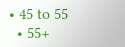• 45 to 55
  • 55+